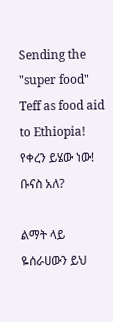Sending the "super food" Teff as food aid to Ethiopia! የቀረን ይሄው ነው! ቡናስ አለ?

ልማት ላይ ዬሰራሀውን ይህ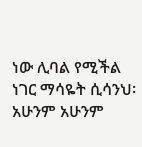ነው ሊባል የሚችል ነገር ማሳዬት ሲሳንህ፡ አሁንም አሁንም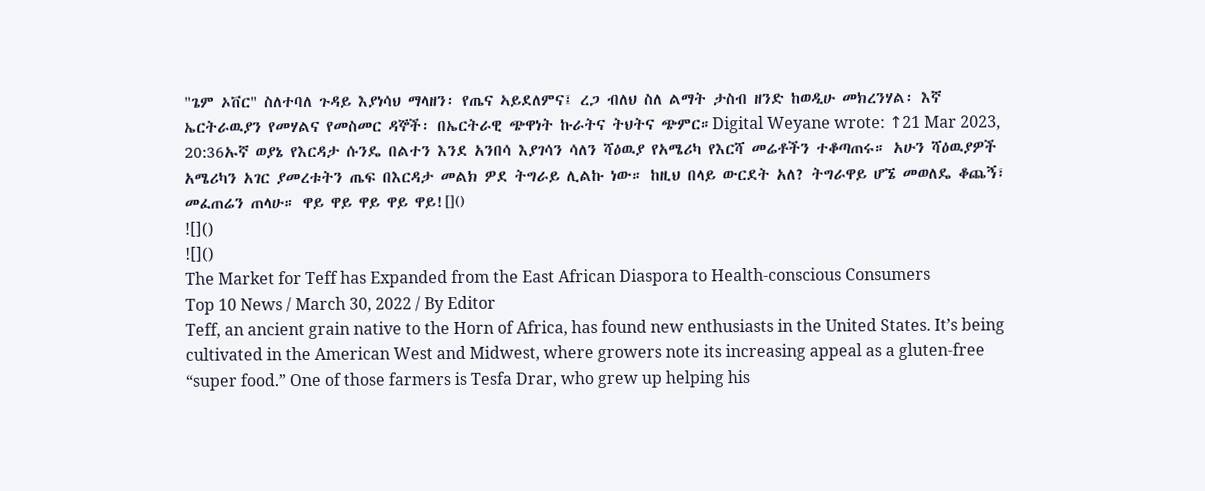"ጌም ኦቨር" ስለተባለ ጉዳይ እያነሳህ ማላዘን፡ የጤና ኣይደለምና፤ ረጋ ብለህ ስለ ልማት ታስብ ዘንድ ከወዲሁ መክረንሃል፡ እኛ ኤርትራዉያን የመሃልና የመስመር ዳኞች፡ በኤርትራዊ ጭዋነት ኩራትና ትህትና ጭምር።Digital Weyane wrote: ↑21 Mar 2023, 20:36ኡኛ ወያኔ የእርዳታ ሱንዴ በልተን እንደ አንበሳ እያገሳን ሳለን ሻዕዉያ የአሜሪካ የእርሻ መሬቶችን ተቆጣጠሩ። አሁን ሻዕዉያዎች አሜሪካን አገር ያመረቱትን ጤፍ በእርዳታ መልክ ዎደ ትግራይ ሊልኩ ነው። ከዚህ በላይ ውርደት አለ? ትግራዋይ ሆኜ መወለዴ ቆጨኝ፣ መፈጠሬን ጠላሁ። ዋይ ዋይ ዋይ ዋይ ዋይ![]()
![]()
![]()
The Market for Teff has Expanded from the East African Diaspora to Health-conscious Consumers
Top 10 News / March 30, 2022 / By Editor
Teff, an ancient grain native to the Horn of Africa, has found new enthusiasts in the United States. It’s being cultivated in the American West and Midwest, where growers note its increasing appeal as a gluten-free “super food.” One of those farmers is Tesfa Drar, who grew up helping his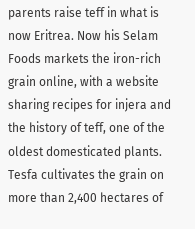parents raise teff in what is now Eritrea. Now his Selam Foods markets the iron-rich grain online, with a website sharing recipes for injera and the history of teff, one of the oldest domesticated plants. Tesfa cultivates the grain on more than 2,400 hectares of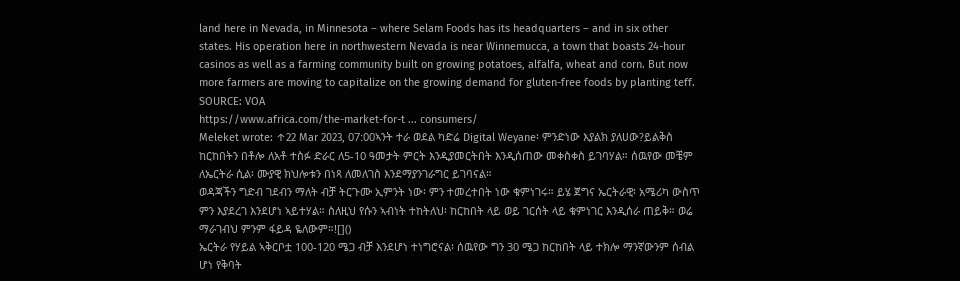land here in Nevada, in Minnesota – where Selam Foods has its headquarters – and in six other states. His operation here in northwestern Nevada is near Winnemucca, a town that boasts 24-hour casinos as well as a farming community built on growing potatoes, alfalfa, wheat and corn. But now more farmers are moving to capitalize on the growing demand for gluten-free foods by planting teff.
SOURCE: VOA
https://www.africa.com/the-market-for-t ... consumers/
Meleket wrote: ↑22 Mar 2023, 07:00ኣንት ተራ ወደል ካድሬ Digital Weyane፡ ምንድነው እያልክ ያለሀው?ይልቅስ ከርከበትን በቶሎ ለአቶ ተስፉ ድራር ለ5-10 ዓመታት ምርት እንዲያመርትበት እንዲሰጠው መቀስቀስ ይገባሃል። ሰዉየው መቼም ለኤርትራ ሲል፡ ሙያዊ ክህሎቱን በነጻ ለመለገስ እንደማያንገራግር ይገባናል።
ወዳጃችን ግድብ ገደብን ማለት ብቻ ትርጉሙ ኢምንት ነው፡ ምን ተመረተበት ነው ቁምነገሩ። ይሄ ጀግና ኤርትራዊ፡ አሜሪካ ውስጥ ምን እያደረገ እንደሆነ ኣይተሃል። ስለዚህ የሱን ኣብነት ተከትለህ፡ ከርከበት ላይ ወይ ገርሰት ላይ ቁምነገር እንዲሰራ ጠይቅ። ወሬ ማራገብህ ምንም ፋይዳ ዬለውም።![]()
ኤርትራ የሃይል ኣቅርቦቷ 100-120 ሜጋ ብቻ እንደሆነ ተነግሮናል፡ ሰዉየው ግን 30 ሜጋ ከርከበት ላይ ተክሎ ማንኛውንም ሰብል ሆነ የቅባት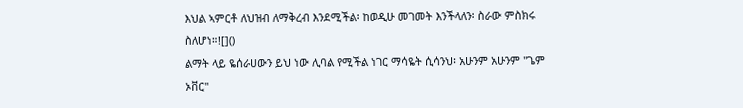እህል ኣምርቶ ለህዝብ ለማቅረብ እንደሚችል፡ ከወዲሁ መገመት እንችላለን፡ ስራው ምስክሩ ስለሆነ።![]()
ልማት ላይ ዬሰራሀውን ይህ ነው ሊባል የሚችል ነገር ማሳዬት ሲሳንህ፡ አሁንም አሁንም "ጌም ኦቨር"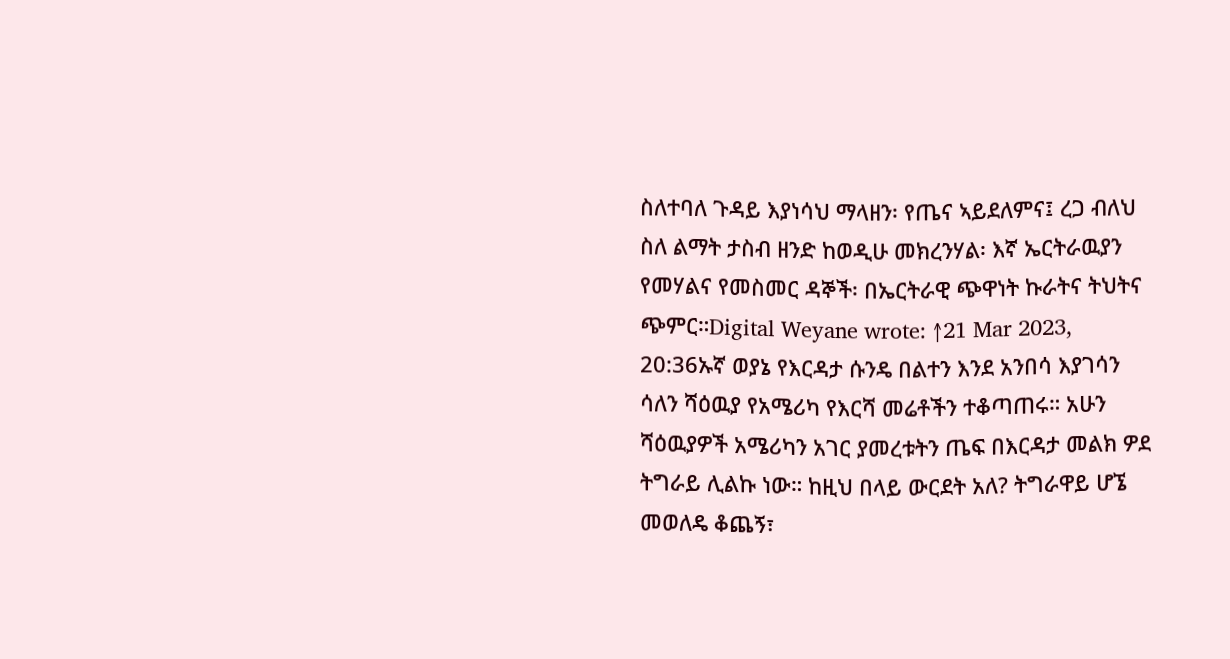ስለተባለ ጉዳይ እያነሳህ ማላዘን፡ የጤና ኣይደለምና፤ ረጋ ብለህ ስለ ልማት ታስብ ዘንድ ከወዲሁ መክረንሃል፡ እኛ ኤርትራዉያን የመሃልና የመስመር ዳኞች፡ በኤርትራዊ ጭዋነት ኩራትና ትህትና ጭምር።Digital Weyane wrote: ↑21 Mar 2023, 20:36ኡኛ ወያኔ የእርዳታ ሱንዴ በልተን እንደ አንበሳ እያገሳን ሳለን ሻዕዉያ የአሜሪካ የእርሻ መሬቶችን ተቆጣጠሩ። አሁን ሻዕዉያዎች አሜሪካን አገር ያመረቱትን ጤፍ በእርዳታ መልክ ዎደ ትግራይ ሊልኩ ነው። ከዚህ በላይ ውርደት አለ? ትግራዋይ ሆኜ መወለዴ ቆጨኝ፣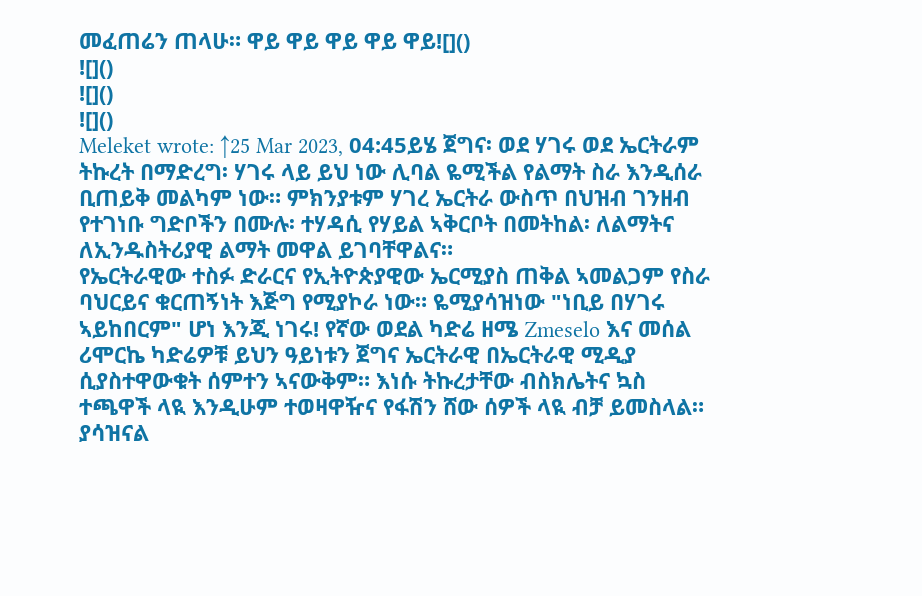መፈጠሬን ጠላሁ። ዋይ ዋይ ዋይ ዋይ ዋይ![]()
![]()
![]()
![]()
Meleket wrote: ↑25 Mar 2023, 04:45ይሄ ጀግና፡ ወደ ሃገሩ ወደ ኤርትራም ትኩረት በማድረግ፡ ሃገሩ ላይ ይህ ነው ሊባል ዬሚችል የልማት ስራ እንዲሰራ ቢጠይቅ መልካም ነው። ምክንያቱም ሃገረ ኤርትራ ውስጥ በህዝብ ገንዘብ የተገነቡ ግድቦችን በሙሉ፡ ተሃዳሲ የሃይል ኣቅርቦት በመትከል፡ ለልማትና ለኢንዱስትሪያዊ ልማት መዋል ይገባቸዋልና።
የኤርትራዊው ተስፉ ድራርና የኢትዮጵያዊው ኤርሚያስ ጠቅል ኣመልጋም የስራ ባህርይና ቁርጠኝነት እጅግ የሚያኮራ ነው። ዬሚያሳዝነው "ነቢይ በሃገሩ ኣይከበርም" ሆነ እንጂ ነገሩ! የኛው ወደል ካድሬ ዘሜ Zmeselo እና መሰል ሪሞርኬ ካድሬዎቹ ይህን ዓይነቱን ጀግና ኤርትራዊ በኤርትራዊ ሚዲያ ሲያስተዋውቁት ሰምተን ኣናውቅም። እነሱ ትኩረታቸው ብስክሌትና ኳስ ተጫዋች ላዪ እንዲሁም ተወዛዋዥና የፋሽን ሸው ሰዎች ላዪ ብቻ ይመስላል። ያሳዝናል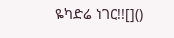ዬካድሬ ነገር!![]()